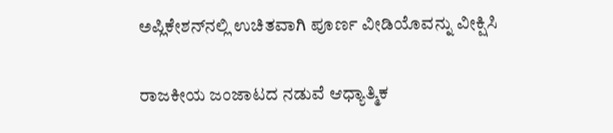ಅಪ್ಲಿಕೇಶನ್‌ನಲ್ಲಿ ಉಚಿತವಾಗಿ ಪೂರ್ಣ ವೀಡಿಯೊವನ್ನು ವೀಕ್ಷಿಸಿ

ರಾಜಕೀಯ ಜಂಜಾಟದ ನಡುವೆ ಆಧ್ಯಾತ್ಮಿಕ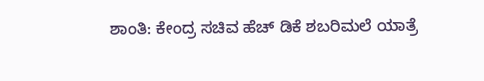ಶಾಂತಿ: ಕೇಂದ್ರ ಸಚಿವ ಹೆಚ್ ಡಿಕೆ ಶಬರಿಮಲೆ ಯಾತ್ರೆ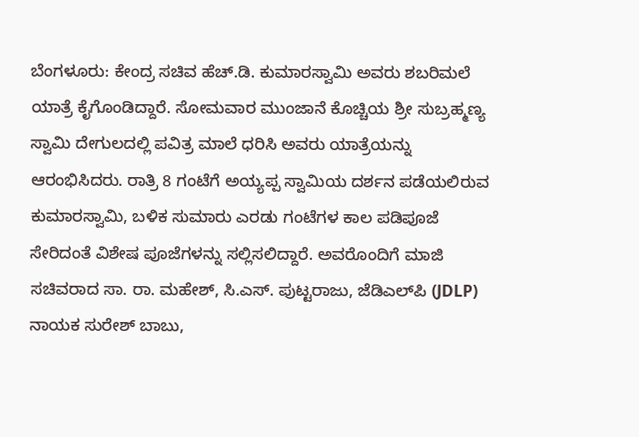ಬೆಂಗಳೂರು: ಕೇಂದ್ರ ಸಚಿವ ಹೆಚ್.ಡಿ. ಕುಮಾರಸ್ವಾಮಿ ಅವರು ಶಬರಿಮಲೆ ಯಾತ್ರೆ ಕೈಗೊಂಡಿದ್ದಾರೆ. ಸೋಮವಾರ ಮುಂಜಾನೆ ಕೊಚ್ಚಿಯ ಶ್ರೀ ಸುಬ್ರಹ್ಮಣ್ಯ ಸ್ವಾಮಿ ದೇಗುಲದಲ್ಲಿ ಪವಿತ್ರ ಮಾಲೆ ಧರಿಸಿ ಅವರು ಯಾತ್ರೆಯನ್ನು ಆರಂಭಿಸಿದರು. ರಾತ್ರಿ 8 ಗಂಟೆಗೆ ಅಯ್ಯಪ್ಪ ಸ್ವಾಮಿಯ ದರ್ಶನ ಪಡೆಯಲಿರುವ ಕುಮಾರಸ್ವಾಮಿ, ಬಳಿಕ ಸುಮಾರು ಎರಡು ಗಂಟೆಗಳ ಕಾಲ ಪಡಿಪೂಜೆ ಸೇರಿದಂತೆ ವಿಶೇಷ ಪೂಜೆಗಳನ್ನು ಸಲ್ಲಿಸಲಿದ್ದಾರೆ. ಅವರೊಂದಿಗೆ ಮಾಜಿ ಸಚಿವರಾದ ಸಾ. ರಾ. ಮಹೇಶ್, ಸಿ.ಎಸ್. ಪುಟ್ಟರಾಜು, ಜೆಡಿಎಲ್‌ಪಿ (JDLP) ನಾಯಕ ಸುರೇಶ್ ಬಾಬು,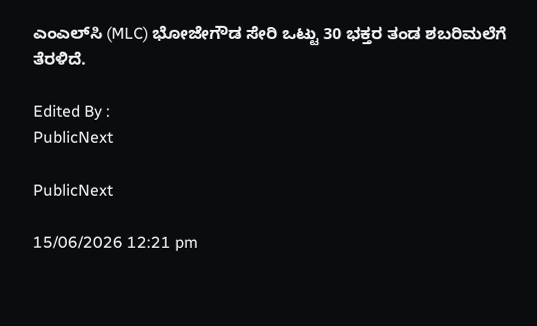ಎಂಎಲ್‌ಸಿ (MLC) ಭೋಜೇಗೌಡ ಸೇರಿ ಒಟ್ಟು 30 ಭಕ್ತರ ತಂಡ ಶಬರಿಮಲೆಗೆ ತೆರಳಿದೆ.

Edited By :
PublicNext

PublicNext

15/06/2026 12:21 pm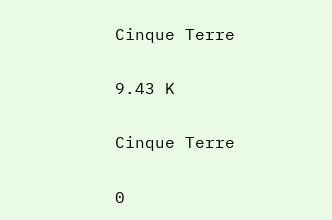Cinque Terre

9.43 K

Cinque Terre

0